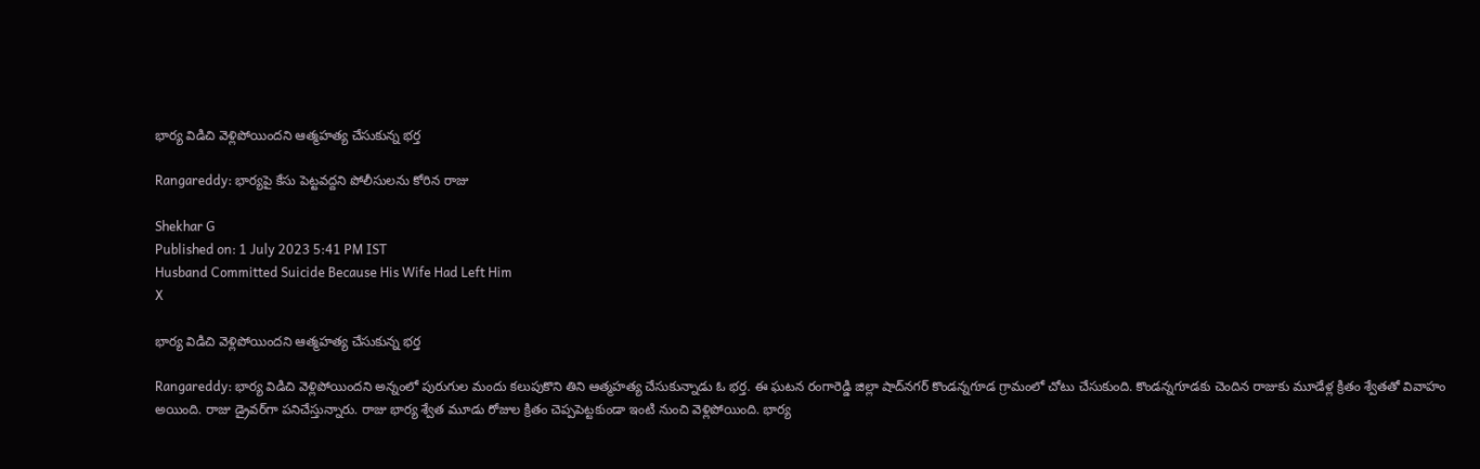భార్య విడిచి వెళ్లిపోయిందని ఆత‌్మహత్య చేసుకున్న భర్త

Rangareddy: భార్యపై కేసు పెట్టవద్దని పోలీసులను కోరిన రాజు

Shekhar G
Published on: 1 July 2023 5:41 PM IST
Husband Committed Suicide Because His Wife Had Left Him
X

భార్య విడిచి వెళ్లిపోయిందని ఆత‌్మహత్య చేసుకున్న భర్త

Rangareddy: భార్య విడిచి వెళ్లిపోయిందని అన్నంలో పురుగుల మందు కలుపుకొని తిని ఆత్మహత్య చేసుకున్నాడు ఓ భర్త. ఈ ఘటన రంగారెడ్డి జిల్లా షాద్‌నగర్‌ కొండన్నగూడ గ్రామంలో చోటు చేసుకుంది. కొండన్నగూడకు చెందిన రాజుకు మూడేళ్ల క్రితం శ్వేతతో వివాహం అయింది. రాజు డ్రైవర్‌గా పనిచేస్తున్నారు. రాజు భార్య శ్వేత మూడు రోజుల క్రితం చెప్పపెట్టకుండా ఇంటి నుంచి వెళ్లిపోయింది. భార్య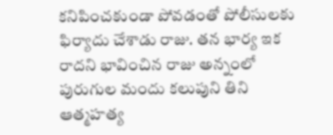కనిపించకుండా పోవడంతో పోలీసులకు ఫిర్యాదు చేశాడు రాజు. తన భార్య ఇక రాదని భావించిన రాజు అన్నంలో పురుగుల మందు కలుపుని తిని ఆత్మహత్య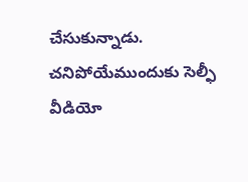చేసుకున్నాడు. చనిపోయేముందుకు సెల్ఫీ వీడియో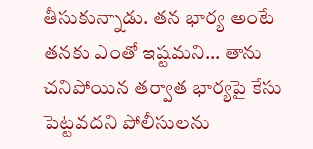తీసుకున్నాడు. తన భార్య అంటే తనకు ఎంతో ఇష్టమని... తాను చనిపోయిన తర్వాత భార్యపై కేసు పెట్టవదని పోలీసులను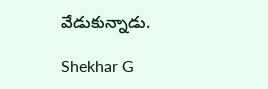వేడుకున్నాడు.

Shekhar G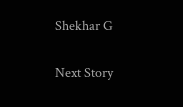Shekhar G

Next Story